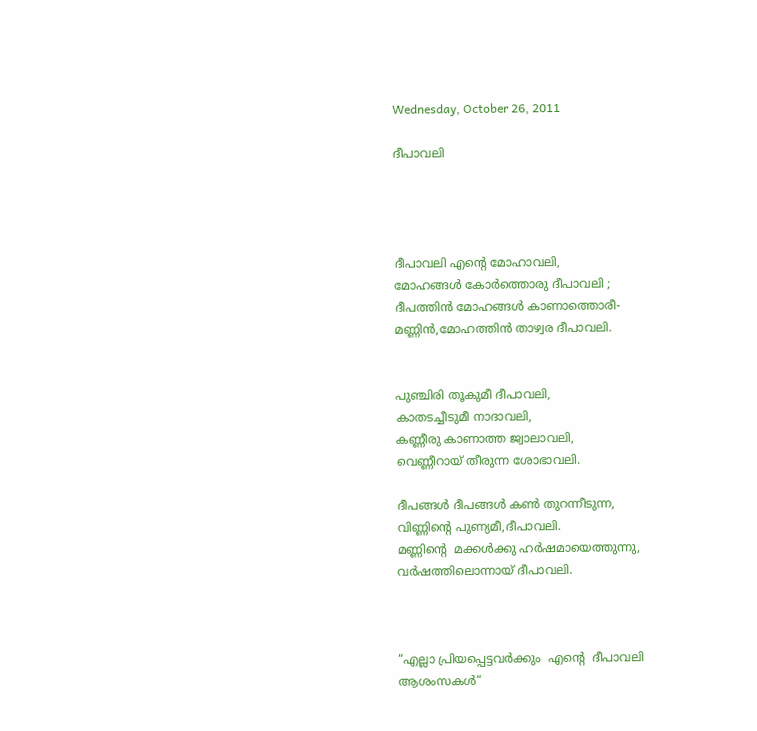Wednesday, October 26, 2011

ദീപാവലി




ദീപാവലി എന്റെ മോഹാവലി,
മോഹങ്ങള്‍ കോര്‍ത്തൊരു ദീപാവലി ;
ദീപത്തിന്‍ മോഹങ്ങള്‍ കാണാത്തൊരീ-
മണ്ണിന്‍,മോഹത്തിന്‍ താഴ്വര ദീപാവലി.


പുഞ്ചിരി തൂകുമീ ദീപാവലി,
കാതടച്ചീടുമീ നാദാവലി,
കണ്ണീരു കാണാത്ത ജ്വാലാവലി,
വെണ്ണീറായ് തീരുന്ന ശോഭാവലി.

ദീപങ്ങള്‍ ദീപങ്ങള്‍ കണ്‍ തുറന്നീടുന്ന,
വിണ്ണിന്റെ പുണ്യമീ,ദീപാവലി.
മണ്ണിന്റെ  മക്കള്‍ക്കു ഹര്‍ഷമായെത്തുന്നു,
വര്‍ഷത്തിലൊന്നായ് ദീപാവലി.



“എല്ലാ പ്രിയപ്പെട്ടവര്‍ക്കും  എന്റെ  ദീപാവലി
ആശംസകള്‍“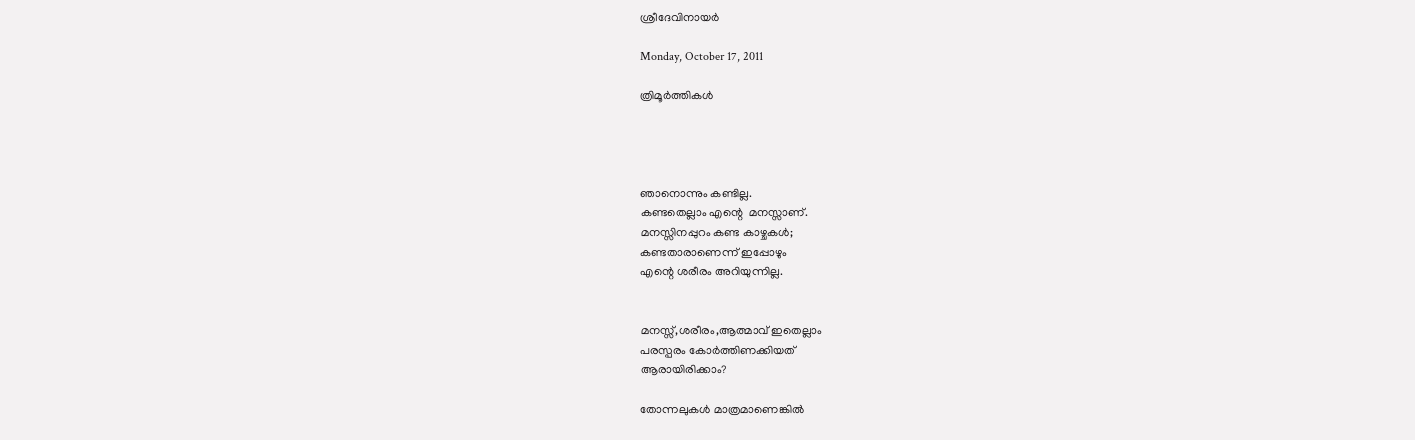ശ്രീദേവിനായര്‍

Monday, October 17, 2011

ത്രിമൂര്‍ത്തികള്‍




ഞാനൊന്നും കണ്ടില്ല.
കണ്ടതെല്ലാം എന്റെ  മനസ്സാണ്.
മനസ്സിനപ്പുറം കണ്ട കാഴ്ചകള്‍;
കണ്ടതാരാണെന്ന് ഇപ്പോഴും
എന്റെ ശരീരം അറിയുന്നില്ല.


മനസ്സ്,ശരീരം,ആത്മാവ് ഇതെല്ലാം
പരസ്പരം കോര്‍ത്തിണക്കിയത്
ആ‍രായിരിക്കാം?

തോന്നലുകള്‍ മാത്രമാണെങ്കില്‍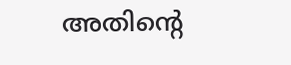അതിന്റെ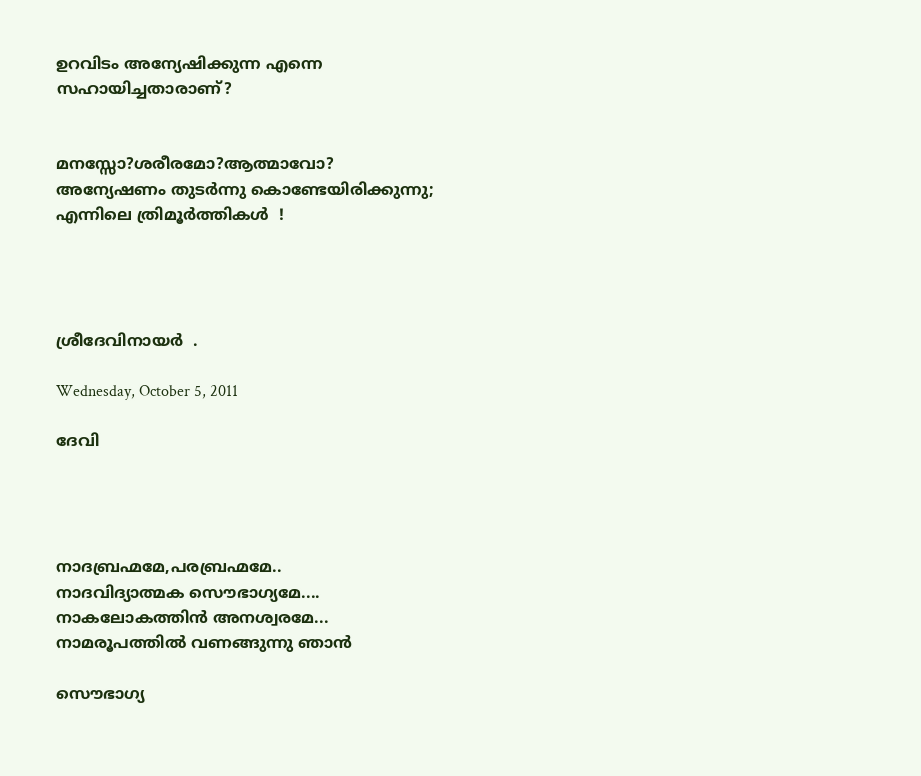ഉറവിടം അന്യേഷിക്കുന്ന എന്നെ
സഹായിച്ചതാരാണ്?


മനസ്സോ?ശരീരമോ?ആത്മാവോ?
അന്യേഷണം തുടര്‍ന്നു കൊണ്ടേയിരിക്കുന്നു;
എന്നിലെ ത്രിമൂര്‍ത്തികള്‍  !




ശ്രീദേവിനായര്‍  .

Wednesday, October 5, 2011

ദേവി




നാദബ്രഹ്മമേ,പരബ്രഹ്മമേ..
നാദവിദ്യാത്മക സൌഭാഗ്യമേ....
നാകലോകത്തിന്‍ അനശ്വരമേ...
നാമരൂപത്തില്‍ വണങ്ങുന്നു ഞാന്‍

സൌഭാഗ്യ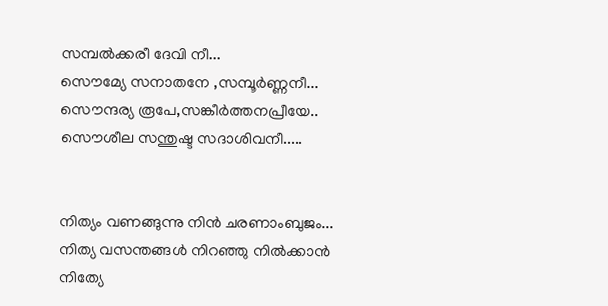സമ്പല്‍ക്കരീ ദേവി നീ...
സൌമ്യേ സനാതനേ ,സമ്പൂര്‍ണ്ണനീ...
സൌന്ദര്യ രൂപേ,സങ്കീര്‍ത്തനപ്രീയേ..
സൌശീല സന്തുഷ്ട സദാശിവനീ.....


നിത്യം വണങ്ങുന്നു നിന്‍ ചരണാംബുജം...
നിത്യ വസന്തങ്ങള്‍ നിറഞ്ഞു നില്‍ക്കാന്‍
നിത്യേ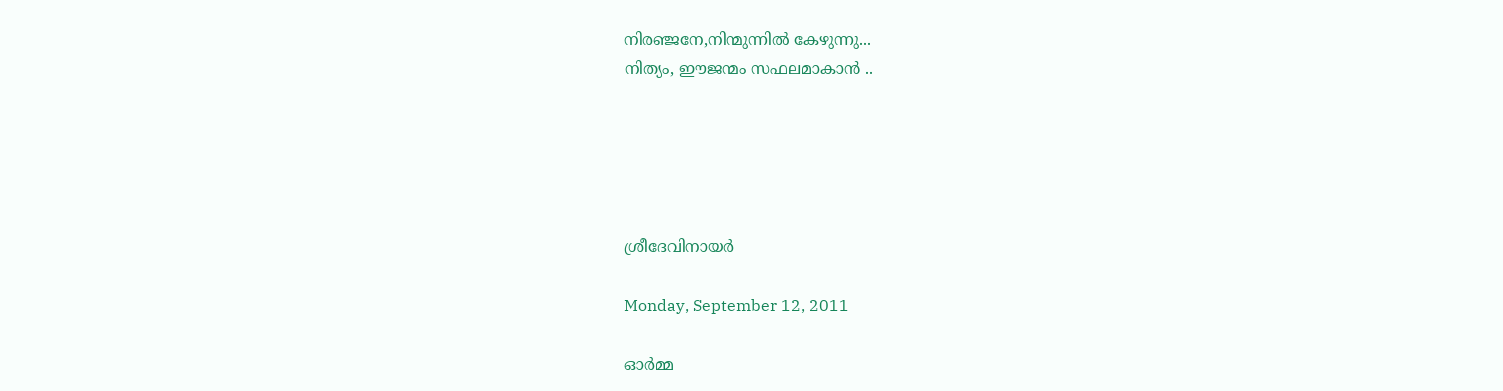നിരഞ്ജനേ,നിന്മുന്നില്‍ കേഴുന്നു...
നിത്യം, ഈജന്മം സഫലമാകാന്‍ ..





ശ്രീദേവിനായര്‍

Monday, September 12, 2011

ഓര്‍മ്മ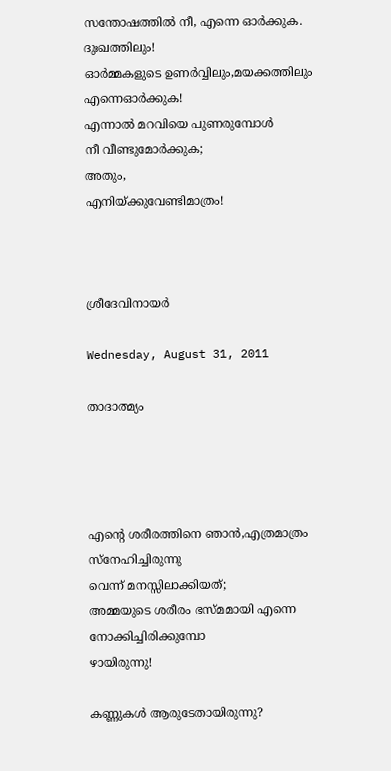സന്തോഷത്തില്‍ നീ, എന്നെ ഓര്‍ക്കുക.
ദുഃഖത്തിലും!
ഓര്‍മ്മകളുടെ ഉണര്‍വ്വിലും,മയക്കത്തിലും
എന്നെഓര്‍ക്കുക!
എന്നാല്‍ മറവിയെ പുണരുമ്പോള്‍
നീ വീണ്ടുമോര്‍ക്കുക;
അതും,
എനിയ്ക്കുവേണ്ടിമാത്രം!



ശ്രീദേവിനായര്‍

Wednesday, August 31, 2011

താദാത്മ്യം




എന്റെ ശരീരത്തിനെ ഞാന്‍,എത്രമാത്രം സ്നേഹിച്ചിരുന്നു
വെന്ന് മനസ്സിലാക്കിയത്;
അമ്മയുടെ ശരീരം ഭസ്മമായി എന്നെ നോക്കിച്ചിരിക്കുമ്പോ
ഴായിരുന്നു!

കണ്ണുകള്‍ ആരുടേതായിരുന്നു?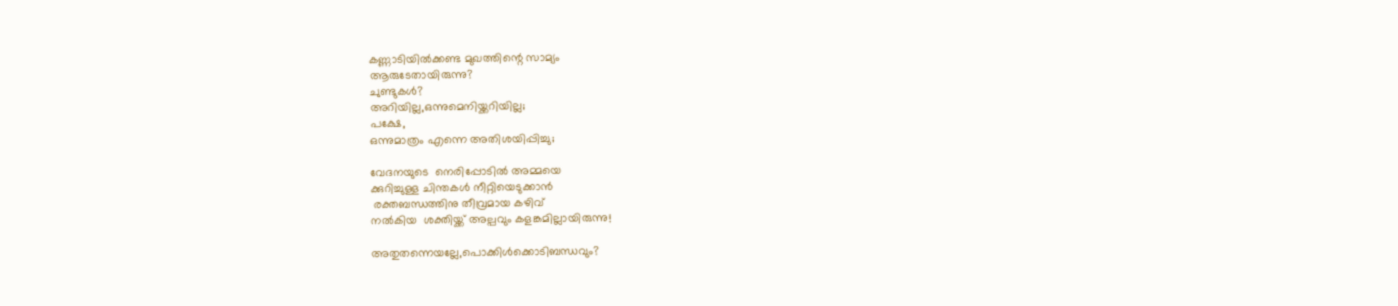കണ്ണാടിയില്‍ക്കണ്ട മുഖത്തിന്റെ സാമ്യം
ആരുടേതായിരുന്നു?
ചുണ്ടുകള്‍?
അറിയില്ല,ഒന്നുമെനിയ്ക്കറിയില്ല;
പക്ഷേ,
ഒന്നുമാത്രം എന്നെ അതിശയിപ്പിച്ചു;

വേദനയുടെ  നെരിപ്പോടില്‍ അമ്മയെ
ക്കുറിച്ചുള്ള ചിന്തകള്‍ നീറ്റിയെടുക്കാന്‍
 രക്തബന്ധത്തിനു തീവ്രമായ കഴിവ്
നല്‍കിയ  ശക്തിയ്ക്ക് അല്പവും കളങ്കമില്ലായിരുന്നു!

അതുതന്നെയല്ലേ,പൊക്കിള്‍ക്കൊടിബന്ധവും?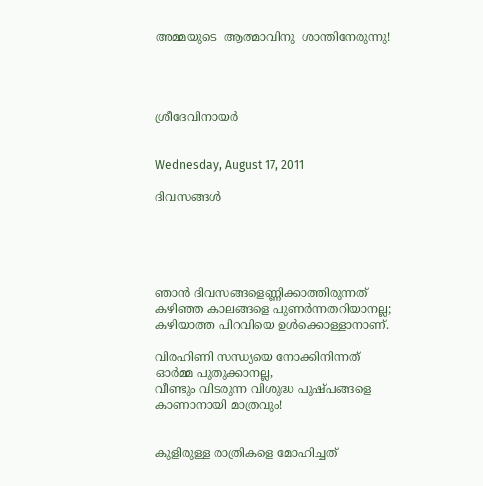അമ്മയുടെ  ആത്മാവിനു  ശാന്തിനേരുന്നു!




ശ്രീദേവിനായര്‍


Wednesday, August 17, 2011

ദിവസങ്ങള്‍





ഞാന്‍ ദിവസങ്ങളെണ്ണിക്കാത്തിരുന്നത്
കഴിഞ്ഞ കാലങ്ങളെ പുണര്‍ന്നതറിയാനല്ല;
കഴിയാത്ത പിറവിയെ ഉള്‍ക്കൊള്ളാനാണ്.

വിരഹിണി സന്ധ്യയെ നോക്കിനിന്നത്
ഓര്‍മ്മ പുതുക്കാനല്ല,
വീണ്ടും വിടരുന്ന വിശുദ്ധ പുഷ്പങ്ങളെ
കാണാനായി മാത്രവും!


കുളിരുള്ള രാത്രികളെ മോഹിച്ചത്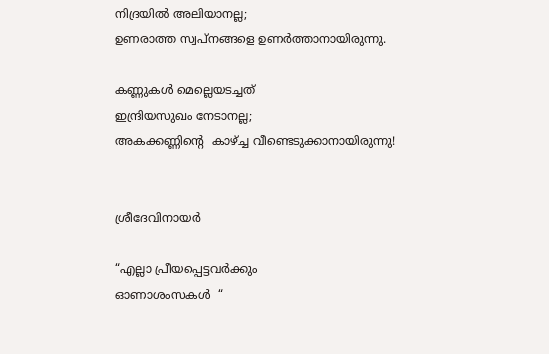നിദ്രയില്‍ അലിയാനല്ല;
ഉണരാത്ത സ്വപ്നങ്ങളെ ഉണര്‍ത്താനായിരുന്നു.

കണ്ണുകള്‍ മെല്ലെയടച്ചത്
ഇന്ദ്രിയസുഖം നേടാനല്ല;
അകക്കണ്ണിന്റെ  കാഴ്ച്ച വീണ്ടെടുക്കാനായിരുന്നു!


ശ്രീദേവിനായര്‍

“എല്ലാ പ്രീയപ്പെട്ടവര്‍ക്കും
ഓണാശംസകള്‍  “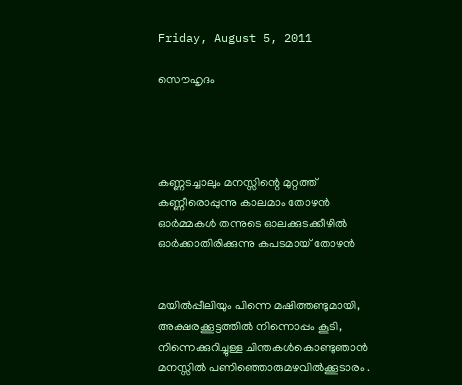Friday, August 5, 2011

സൌഹൃദം




കണ്ണടച്ചാലും മനസ്സിന്റെ മുറ്റത്ത്
കണ്ണീരൊപ്പുന്നു കാലമാം തോഴന്‍
ഓര്‍മ്മകള്‍ തന്നുടെ ഓലക്കുടക്കീഴില്‍
ഓര്‍ക്കാതിരിക്കുന്നു കപടമായ് തോഴന്‍


മയില്‍പ്പീലിയും പിന്നെ മഷിത്തണ്ടുമായി,
അക്ഷരക്കൂട്ടത്തില്‍ നിന്നൊപ്പം കൂടി,
നിന്നെക്കുറിച്ചുള്ള ചിന്തകള്‍കൊണ്ടുഞാന്‍
മനസ്സില്‍ പണിഞ്ഞൊരുമഴവില്‍ക്കൂടാരം .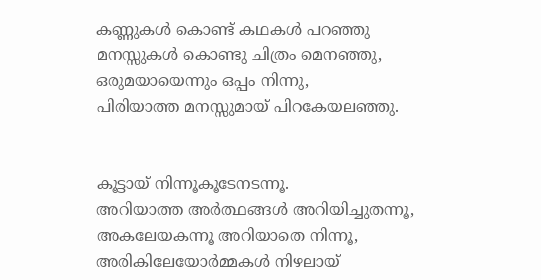കണ്ണുകള്‍ കൊണ്ട് കഥകള്‍ പറഞ്ഞു
മനസ്സുകള്‍ കൊണ്ടു ചിത്രം മെനഞ്ഞു,
ഒരുമയായെന്നും ഒപ്പം നിന്നു,
പിരിയാത്ത മനസ്സുമായ് പിറകേയലഞ്ഞു.


കൂട്ടായ് നിന്നൂകൂടേനടന്നൂ.
അറിയാത്ത അര്‍ത്ഥങ്ങള്‍ അറിയിച്ചുതന്നൂ,
അകലേയകന്നൂ അറിയാതെ നിന്നൂ,
അരികിലേയോര്‍മ്മകള്‍ നിഴലായ്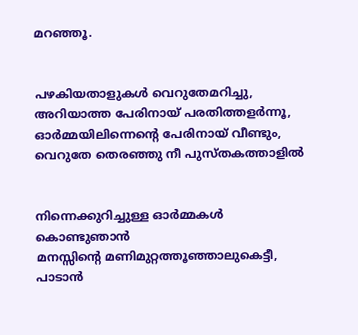മറഞ്ഞൂ.


പഴകിയതാളുകള്‍ വെറുതേമറിച്ചു,
അറിയാത്ത പേരിനായ് പരതിത്തളര്‍ന്നൂ,
ഓര്‍മ്മയിലിന്നെന്റെ പേരിനായ് വീണ്ടും,
വെറുതേ തെരഞ്ഞു നീ പുസ്തകത്താളില്‍


നിന്നെക്കുറിച്ചുള്ള ഓര്‍മ്മകള്‍ കൊണ്ടുഞാന്‍
മനസ്സിന്റെ മണിമുറ്റത്തൂഞ്ഞാലുകെട്ടീ,
പാടാന്‍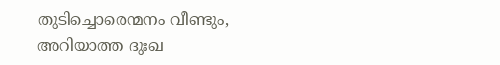തുടിച്ചൊരെന്മനം വീണ്ടും,
അറിയാത്ത ദുഃഖ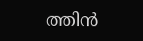ത്തിന്‍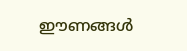ഈണങ്ങള്‍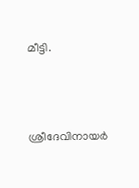മീട്ടി.



ശ്രീദേവിനായര്‍